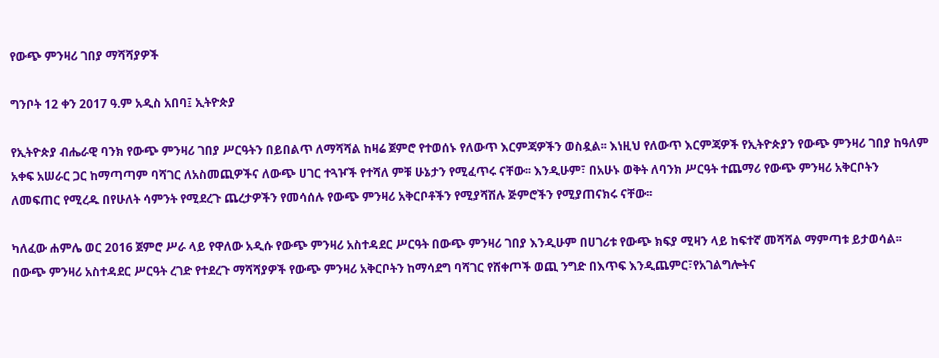የውጭ ምንዛሪ ገበያ ማሻሻያዎች

ግንቦት 12 ቀን 2017 ዓ.ም አዲስ አበባ፤ ኢትዮጵያ

የኢትዮጵያ ብሔራዊ ባንክ የውጭ ምንዛሪ ገበያ ሥርዓትን በይበልጥ ለማሻሻል ከዛሬ ጀምሮ የተወሰኑ የለውጥ እርምጃዎችን ወስዷል፡፡ እነዚህ የለውጥ እርምጃዎች የኢትዮጵያን የውጭ ምንዛሪ ገበያ ከዓለም አቀፍ አሠራር ጋር ከማጣጣም ባሻገር ለአስመጪዎችና ለውጭ ሀገር ተጓዦች የተሻለ ምቹ ሁኔታን የሚፈጥሩ ናቸው፡፡ እንዲሁም፣ በአሁኑ ወቅት ለባንክ ሥርዓት ተጨማሪ የውጭ ምንዛሪ አቅርቦትን ለመፍጠር የሚረዱ በየሁለት ሳምንት የሚደረጉ ጨረታዎችን የመሳሰሉ የውጭ ምንዛሪ አቅርቦቶችን የሚያሻሽሉ ጅምሮችን የሚያጠናክሩ ናቸው፡፡

ካለፈው ሐምሌ ወር 2016 ጀምሮ ሥራ ላይ የዋለው አዲሱ የውጭ ምንዛሪ አስተዳደር ሥርዓት በውጭ ምንዛሪ ገበያ እንዲሁም በሀገሪቱ የውጭ ክፍያ ሚዛን ላይ ከፍተኛ መሻሻል ማምጣቱ ይታወሳል፡፡  በውጭ ምንዛሪ አስተዳደር ሥርዓት ረገድ የተደረጉ ማሻሻያዎች የውጭ ምንዛሪ አቅርቦትን ከማሳደግ ባሻገር የሸቀጦች ወጪ ንግድ በእጥፍ እንዲጨምር፣የአገልግሎትና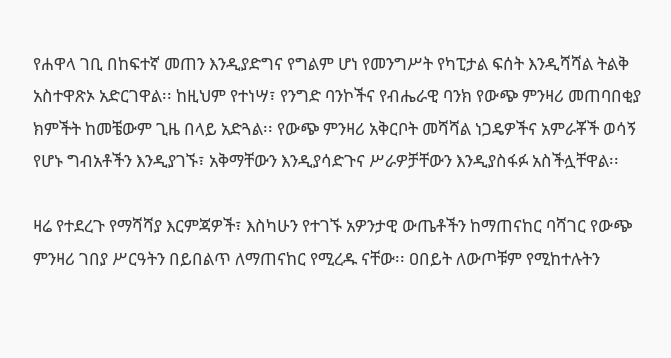የሐዋላ ገቢ በከፍተኛ መጠን እንዲያድግና የግልም ሆነ የመንግሥት የካፒታል ፍሰት እንዲሻሻል ትልቅ አስተዋጽኦ አድርገዋል፡፡ ከዚህም የተነሣ፣ የንግድ ባንኮችና የብሔራዊ ባንክ የውጭ ምንዛሪ መጠባበቂያ ክምችት ከመቼውም ጊዜ በላይ አድጓል፡፡ የውጭ ምንዛሪ አቅርቦት መሻሻል ነጋዴዎችና አምራቾች ወሳኝ የሆኑ ግብአቶችን እንዲያገኙ፣ አቅማቸውን እንዲያሳድጉና ሥራዎቻቸውን እንዲያስፋፉ አስችሏቸዋል፡፡

ዛሬ የተደረጉ የማሻሻያ እርምጃዎች፣ እስካሁን የተገኙ አዎንታዊ ውጤቶችን ከማጠናከር ባሻገር የውጭ ምንዛሪ ገበያ ሥርዓትን በይበልጥ ለማጠናከር የሚረዱ ናቸው፡፡ ዐበይት ለውጦቹም የሚከተሉትን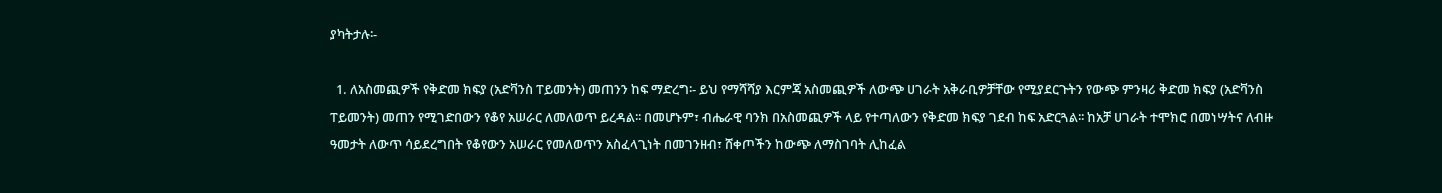ያካትታሉ፡-

  1. ለአስመጪዎች የቅድመ ክፍያ (አድቫንስ ፐይመንት) መጠንን ከፍ ማድረግ፡- ይህ የማሻሻያ እርምጃ አስመጪዎች ለውጭ ሀገራት አቅራቢዎቻቸው የሚያደርጉትን የውጭ ምንዛሪ ቅድመ ክፍያ (አድቫንስ ፐይመንት) መጠን የሚገድበውን የቆየ አሠራር ለመለወጥ ይረዳል፡፡ በመሆኑም፣ ብሔራዊ ባንክ በአስመጪዎች ላይ የተጣለውን የቅድመ ክፍያ ገደብ ከፍ አድርጓል፡፡ ከአቻ ሀገራት ተሞክሮ በመነሣትና ለብዙ ዓመታት ለውጥ ሳይደረግበት የቆየውን አሠራር የመለወጥን አስፈላጊነት በመገንዘብ፣ ሸቀጦችን ከውጭ ለማስገባት ሊከፈል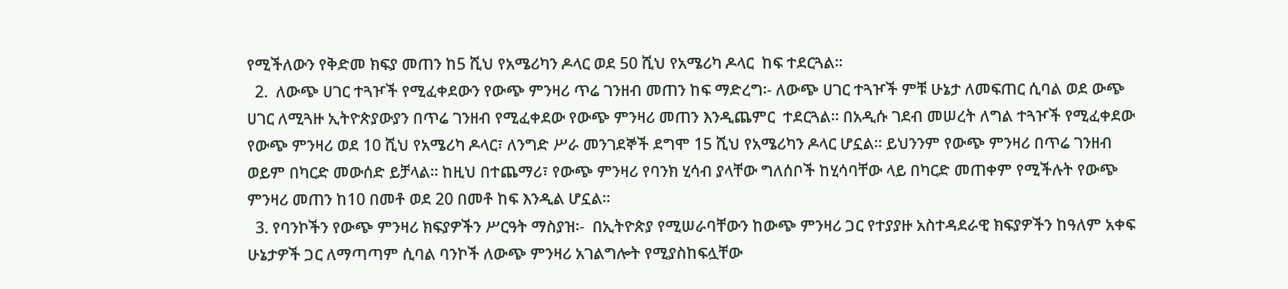የሚችለውን የቅድመ ክፍያ መጠን ከ5 ሺህ የአሜሪካን ዶላር ወደ 50 ሺህ የአሜሪካ ዶላር  ከፍ ተደርጓል፡፡
  2.  ለውጭ ሀገር ተጓዦች የሚፈቀደውን የውጭ ምንዛሪ ጥሬ ገንዘብ መጠን ከፍ ማድረግ፡- ለውጭ ሀገር ተጓዦች ምቹ ሁኔታ ለመፍጠር ሲባል ወደ ውጭ ሀገር ለሚጓዙ ኢትዮጵያውያን በጥሬ ገንዘብ የሚፈቀደው የውጭ ምንዛሪ መጠን እንዲጨምር  ተደርጓል፡፡ በአዲሱ ገደብ መሠረት ለግል ተጓዦች የሚፈቀደው የውጭ ምንዛሪ ወደ 10 ሺህ የአሜሪካ ዶላር፣ ለንግድ ሥራ መንገደኞች ደግሞ 15 ሺህ የአሜሪካን ዶላር ሆኗል፡፡ ይህንንም የውጭ ምንዛሪ በጥሬ ገንዘብ ወይም በካርድ መውሰድ ይቻላል፡፡ ከዚህ በተጨማሪ፣ የውጭ ምንዛሪ የባንክ ሂሳብ ያላቸው ግለሰቦች ከሂሳባቸው ላይ በካርድ መጠቀም የሚችሉት የውጭ ምንዛሪ መጠን ከ10 በመቶ ወደ 20 በመቶ ከፍ እንዲል ሆኗል፡፡
  3. የባንኮችን የውጭ ምንዛሪ ክፍያዎችን ሥርዓት ማስያዝ፡-  በኢትዮጵያ የሚሠራባቸውን ከውጭ ምንዛሪ ጋር የተያያዙ አስተዳደራዊ ክፍያዎችን ከዓለም አቀፍ ሁኔታዎች ጋር ለማጣጣም ሲባል ባንኮች ለውጭ ምንዛሪ አገልግሎት የሚያስከፍሏቸው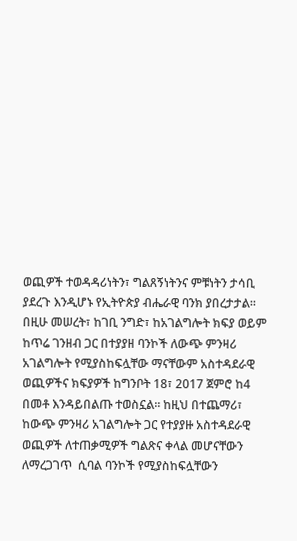ወጪዎች ተወዳዳሪነትን፣ ግልጸኝነትንና ምቹነትን ታሳቢ ያደረጉ እንዲሆኑ የኢትዮጵያ ብሔራዊ ባንክ ያበረታታል፡፡ በዚሁ መሠረት፣ ከገቢ ንግድ፣ ከአገልግሎት ክፍያ ወይም ከጥሬ ገንዘብ ጋር በተያያዘ ባንኮች ለውጭ ምንዛሪ አገልግሎት የሚያስከፍሏቸው ማናቸውም አስተዳደራዊ ወጪዎችና ክፍያዎች ከግንቦት 18፣ 2017 ጀምሮ ከ4 በመቶ እንዳይበልጡ ተወስኗል፡፡ ከዚህ በተጨማሪ፣ ከውጭ ምንዛሪ አገልግሎት ጋር የተያያዙ አስተዳደራዊ ወጪዎች ለተጠቃሚዎች ግልጽና ቀላል መሆናቸውን ለማረጋገጥ  ሲባል ባንኮች የሚያስከፍሏቸውን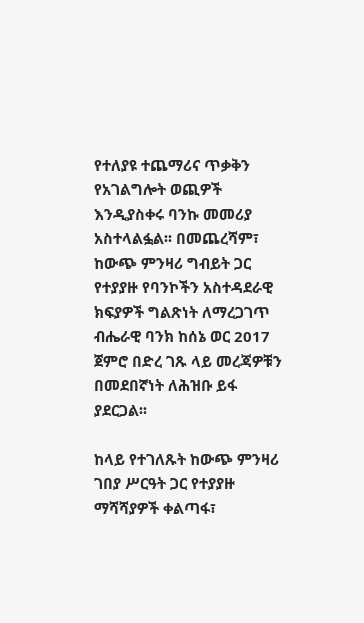የተለያዩ ተጨማሪና ጥቃቅን የአገልግሎት ወጪዎች እንዲያስቀሩ ባንኩ መመሪያ አስተላልፏል፡፡ በመጨረሻም፣ ከውጭ ምንዛሪ ግብይት ጋር የተያያዙ የባንኮችን አስተዳደራዊ ክፍያዎች ግልጽነት ለማረጋገጥ ብሔራዊ ባንክ ከሰኔ ወር 2017 ጀምሮ በድረ ገጹ ላይ መረጃዎቹን በመደበኛነት ለሕዝቡ ይፋ ያደርጋል፡፡

ከላይ የተገለጹት ከውጭ ምንዛሪ ገበያ ሥርዓት ጋር የተያያዙ ማሻሻያዎች ቀልጣፋ፣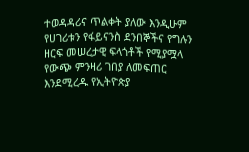ተወዳዳሪና ጥልቀት ያለው እንዲሁም የሀገሪቱን የፋይናንስ ደንበኞችና የግሉን ዘርፍ መሠረታዊ ፍላጎቶች የሚያሟላ የውጭ ምንዛሪ ገበያ ለመፍጠር እንደሚረዱ የኢትዮጵያ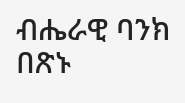ብሔራዊ ባንክ በጽኑ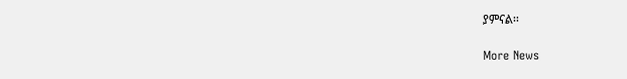ያምናል፡፡

More News